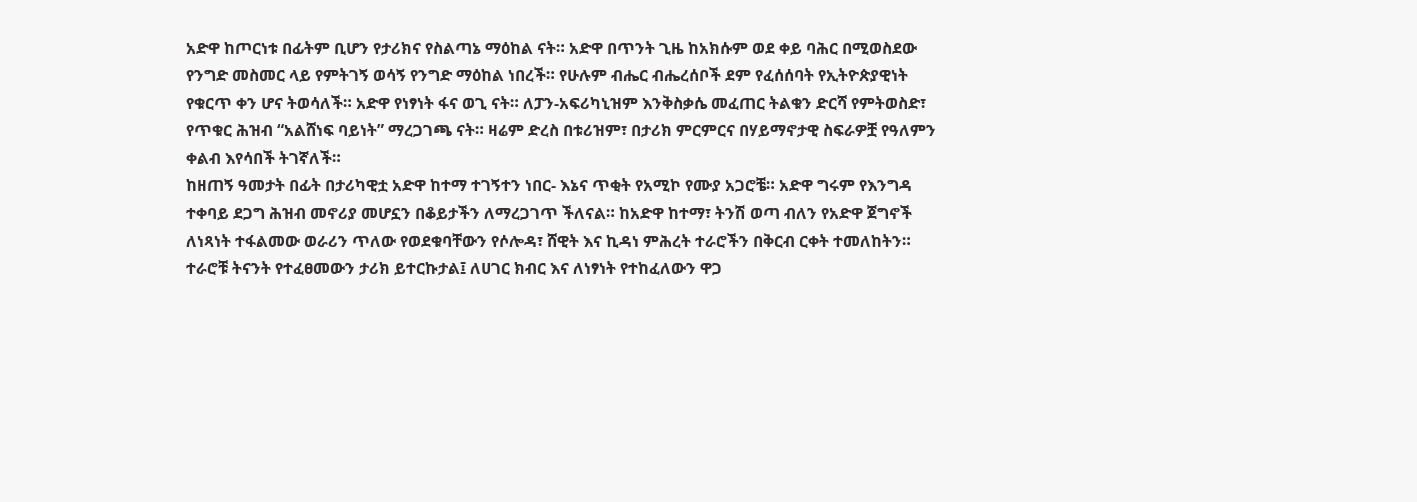አድዋ ከጦርነቱ በፊትም ቢሆን የታሪክና የስልጣኔ ማዕከል ናት። አድዋ በጥንት ጊዜ ከአክሱም ወደ ቀይ ባሕር በሚወስደው የንግድ መስመር ላይ የምትገኝ ወሳኝ የንግድ ማዕከል ነበረች። የሁሉም ብሔር ብሔረሰቦች ደም የፈሰሰባት የኢትዮጵያዊነት የቁርጥ ቀን ሆና ትወሳለች። አድዋ የነፃነት ፋና ወጊ ናት። ለፓን-አፍሪካኒዝም እንቅስቃሴ መፈጠር ትልቁን ድርሻ የምትወስድ፣ የጥቁር ሕዝብ “አልሸነፍ ባይነት” ማረጋገጫ ናት። ዛሬም ድረስ በቱሪዝም፣ በታሪክ ምርምርና በሃይማኖታዊ ስፍራዎቿ የዓለምን ቀልብ እየሳበች ትገኛለች።
ከዘጠኝ ዓመታት በፊት በታሪካዊቷ አድዋ ከተማ ተገኝተን ነበር- እኔና ጥቂት የአሚኮ የሙያ አጋሮቼ። አድዋ ግሩም የእንግዳ ተቀባይ ደጋግ ሕዝብ መኖሪያ መሆኗን በቆይታችን ለማረጋገጥ ችለናል። ከአድዋ ከተማ፣ ትንሽ ወጣ ብለን የአድዋ ጀግኖች ለነጻነት ተፋልመው ወራሪን ጥለው የወደቁባቸውን የሶሎዳ፣ ሸዊት እና ኪዳነ ምሕረት ተራሮችን በቅርብ ርቀት ተመለከትን። ተራሮቹ ትናንት የተፈፀመውን ታሪክ ይተርኩታል፤ ለሀገር ክብር እና ለነፃነት የተከፈለውን ዋጋ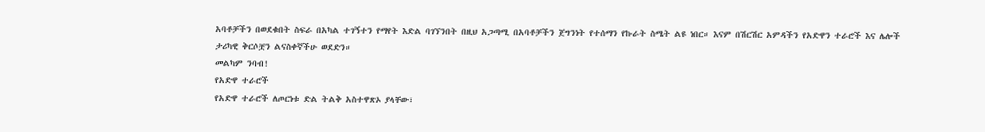አባቶቻችን በወደቁበት ስፍራ በአካል ተገኝተን የማየት እድል ባገኘንበት በዚህ አጋጣሚ በአባቶቻችን ጀግንነት የተሰማን የኩራት ስሜት ልዩ ነበር። እናም በሽርሽር አምዳችን የአድዋን ተራሮች እና ሌሎች ታሪካዊ ቅርሶቿን ልናስቀኛችሁ ወደድን።
መልካም ንባብ!
የአድዋ ተራሮች
የአድዋ ተራሮች ለጦርነቱ ድል ትልቅ አስተዋጽኦ ያላቸው፣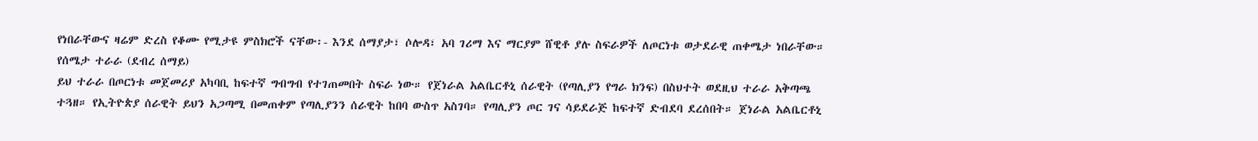የነበራቸውና ዛሬም ድረስ የቆሙ የሚታዩ ምስክሮች ናቸው፡- እንደ ሰማያታ፣ ሶሎዳ፣ አባ ገሪማ እና ማርያም ሸዊቶ ያሉ ስፍራዎች ለጦርነቱ ወታደራዊ ጠቀሜታ ነበራቸው።
የሰሜታ ተራራ (ደብረ ሰማይ)
ይህ ተራራ በጦርነቱ መጀመሪያ አካባቢ ከፍተኛ ግብግብ የተገጠመበት ስፍራ ነው። የጀነራል አልቤርቶኒ ሰራዊት (የጣሊያን የግራ ክንፍ) በስህተት ወደዚህ ተራራ አቅጣጫ ተጓዘ። የኢትዮጵያ ሰራዊት ይህን አጋጣሚ በመጠቀም የጣሊያንን ሰራዊት ከበባ ውስጥ አስገባ። የጣሊያን ጦር ገና ሳይደራጅ ከፍተኛ ድብደባ ደረሰበት። ጀነራል አልቤርቶኒ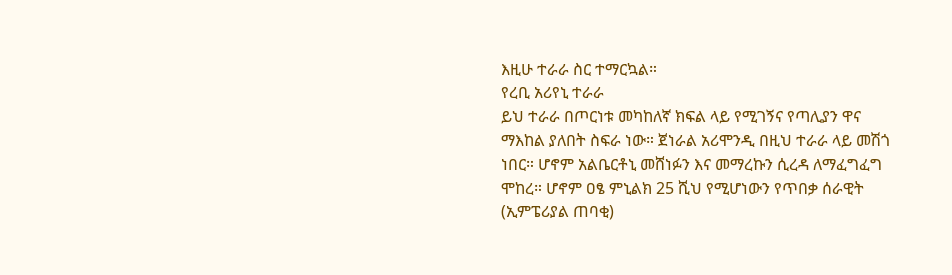እዚሁ ተራራ ስር ተማርኳል።
የረቢ አሪየኒ ተራራ
ይህ ተራራ በጦርነቱ መካከለኛ ክፍል ላይ የሚገኝና የጣሊያን ዋና ማእከል ያለበት ስፍራ ነው። ጀነራል አሪሞንዲ በዚህ ተራራ ላይ መሽጎ ነበር። ሆኖም አልቤርቶኒ መሸነፉን እና መማረኩን ሲረዳ ለማፈግፈግ ሞከረ። ሆኖም ዐፄ ምኒልክ 25 ሺህ የሚሆነውን የጥበቃ ሰራዊት (ኢምፔሪያል ጠባቂ)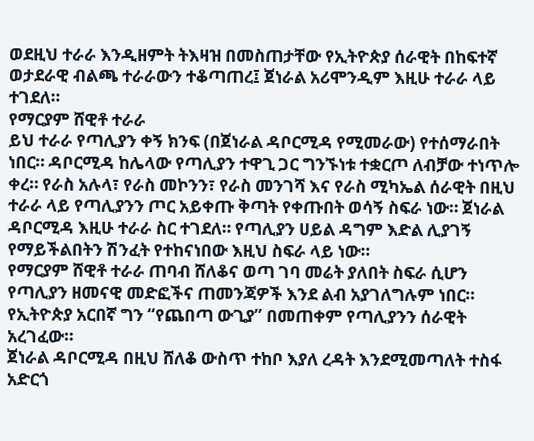ወደዚህ ተራራ እንዲዘምት ትእዛዝ በመስጠታቸው የኢትዮጵያ ሰራዊት በከፍተኛ ወታደራዊ ብልጫ ተራራውን ተቆጣጠረ፤ ጀነራል አሪሞንዲም እዚሁ ተራራ ላይ ተገደለ።
የማርያም ሸዊቶ ተራራ
ይህ ተራራ የጣሊያን ቀኝ ክንፍ (በጀነራል ዳቦርሚዳ የሚመራው) የተሰማራበት ነበር። ዳቦርሚዳ ከሌላው የጣሊያን ተዋጊ ጋር ግንኙነቱ ተቋርጦ ለብቻው ተነጥሎ ቀረ። የራስ አሉላ፣ የራስ መኮንን፣ የራስ መንገሻ እና የራስ ሚካኤል ሰራዊት በዚህ ተራራ ላይ የጣሊያንን ጦር አይቀጡ ቅጣት የቀጡበት ወሳኝ ስፍራ ነው። ጀነራል ዳቦርሚዳ እዚሁ ተራራ ስር ተገደለ። የጣሊያን ሀይል ዳግም እድል ሊያገኝ የማይችልበትን ሽንፈት የተከናነበው እዚህ ስፍራ ላይ ነው።
የማርያም ሸዊቶ ተራራ ጠባብ ሸለቆና ወጣ ገባ መሬት ያለበት ስፍራ ሲሆን የጣሊያን ዘመናዊ መድፎችና ጠመንጃዎች እንደ ልብ አያገለግሉም ነበር። የኢትዮጵያ አርበኛ ግን “የጨበጣ ውጊያ” በመጠቀም የጣሊያንን ሰራዊት አረገፈው።
ጀነራል ዳቦርሚዳ በዚህ ሸለቆ ውስጥ ተከቦ እያለ ረዳት እንደሚመጣለት ተስፋ አድርጎ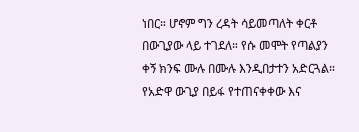ነበር። ሆኖም ግን ረዳት ሳይመጣለት ቀርቶ በውጊያው ላይ ተገደለ። የሱ መሞት የጣልያን ቀኝ ክንፍ ሙሉ በሙሉ እንዲበታተን አድርጓል።
የአድዋ ውጊያ በይፋ የተጠናቀቀው እና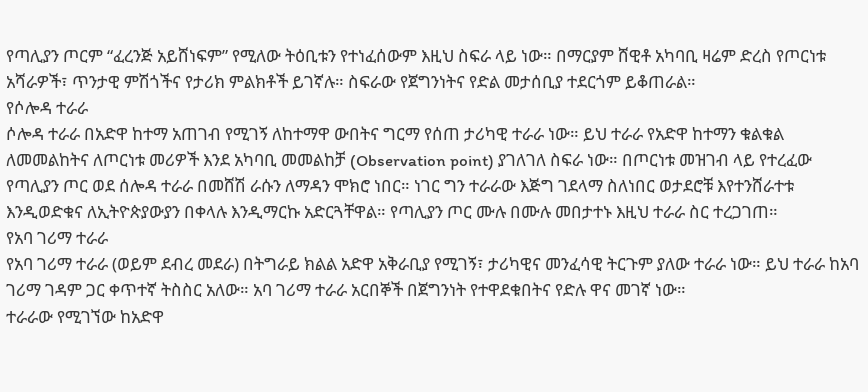የጣሊያን ጦርም “ፈረንጅ አይሸነፍም” የሚለው ትዕቢቱን የተነፈሰውም እዚህ ስፍራ ላይ ነው። በማርያም ሸዊቶ አካባቢ ዛሬም ድረስ የጦርነቱ አሻራዎች፣ ጥንታዊ ምሽጎችና የታሪክ ምልክቶች ይገኛሉ። ስፍራው የጀግንነትና የድል መታሰቢያ ተደርጎም ይቆጠራል።
የሶሎዳ ተራራ
ሶሎዳ ተራራ በአድዋ ከተማ አጠገብ የሚገኝ ለከተማዋ ውበትና ግርማ የሰጠ ታሪካዊ ተራራ ነው። ይህ ተራራ የአድዋ ከተማን ቁልቁል ለመመልከትና ለጦርነቱ መሪዎች እንደ አካባቢ መመልከቻ (Observation point) ያገለገለ ስፍራ ነው። በጦርነቱ መዝገብ ላይ የተረፈው የጣሊያን ጦር ወደ ሰሎዳ ተራራ በመሸሽ ራሱን ለማዳን ሞክሮ ነበር። ነገር ግን ተራራው እጅግ ገደላማ ስለነበር ወታደሮቹ እየተንሸራተቱ እንዲወድቁና ለኢትዮጵያውያን በቀላሉ እንዲማርኩ አድርጓቸዋል። የጣሊያን ጦር ሙሉ በሙሉ መበታተኑ እዚህ ተራራ ስር ተረጋገጠ።
የአባ ገሪማ ተራራ
የአባ ገሪማ ተራራ (ወይም ደብረ መደራ) በትግራይ ክልል አድዋ አቅራቢያ የሚገኝ፣ ታሪካዊና መንፈሳዊ ትርጉም ያለው ተራራ ነው። ይህ ተራራ ከአባ ገሪማ ገዳም ጋር ቀጥተኛ ትስስር አለው። አባ ገሪማ ተራራ አርበኞች በጀግንነት የተዋደቁበትና የድሉ ዋና መገኛ ነው።
ተራራው የሚገኘው ከአድዋ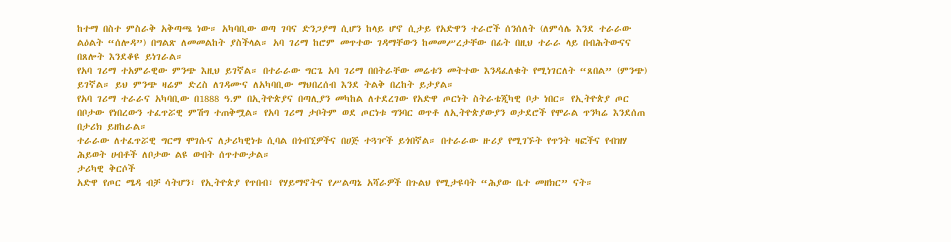ከተማ በስተ ምስራቅ አቅጣጫ ነው። አካባቢው ወጣ ገባና ድንጋያማ ሲሆን ከላይ ሆኖ ሲታይ የአድዋን ተራሮች ሰንሰለት (ለምሳሌ እንደ ተራራው ልዕልት “ሰሎዳ”) በግልጽ ለመመልከት ያስችላል። አባ ገሪማ ከሮም መጥተው ገዳማቸውን ከመመሥረታቸው በፊት በዚህ ተራራ ላይ በብሕትውናና በጸሎት እንደቆዩ ይነገራል።
የአባ ገሪማ ተአምራዊው ምንጭ እዚህ ይገኛል። በተራራው ግርጌ አባ ገሪማ በበትራቸው መሬቱን መትተው እንዳፈለቁት የሚነገርለት “ጸበል” (ምንጭ) ይገኛል። ይህ ምንጭ ዛሬም ድረስ ለገዳሙና ለአካባቢው ማህበረሰብ እንደ ትልቅ በረከት ይታያል።
የአባ ገሪማ ተራራና አካባቢው በ1888 ዓ.ም በኢትዮጵያና በጣሊያን መካከል ለተደረገው የአድዋ ጦርነት ስትራቴጂካዊ ቦታ ነበር። የኢትዮጵያ ጦር በቦታው የነበረውን ተፈጥሯዊ ምሽግ ተጠቅሟል። የአባ ገሪማ ታቦትም ወደ ጦርነቱ ግንባር ወጥቶ ለኢትዮጵያውያን ወታደሮች የሞራል ጥንካሬ እንደሰጠ በታሪክ ይዘከራል።
ተራራው ለተፈጥሯዊ ግርማ ሞገሱና ለታሪካዊነቱ ሲባል በጎብኚዎችና በሀጅ ተጓዦች ይጎበኛል። በተራራው ዙሪያ የሚገኙት የጥንት ዛፎችና የብዝሃ ሕይወት ሀብቶች ለቦታው ልዩ ውበት ሰጥተውታል።
ታሪካዊ ቅርሶች
አድዋ የጦር ሜዳ ብቻ ሳትሆን፣ የኢትዮጵያ የጥበብ፣ የሃይማኖትና የሥልጣኔ አሻራዎች በጉልህ የሚታዩባት “ሕያው ቤተ መዘክር” ናት።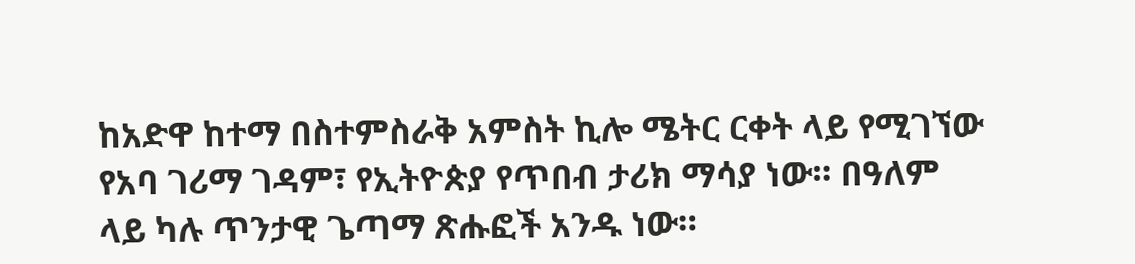ከአድዋ ከተማ በስተምስራቅ አምስት ኪሎ ሜትር ርቀት ላይ የሚገኘው የአባ ገሪማ ገዳም፣ የኢትዮጵያ የጥበብ ታሪክ ማሳያ ነው። በዓለም ላይ ካሉ ጥንታዊ ጌጣማ ጽሑፎች አንዱ ነው።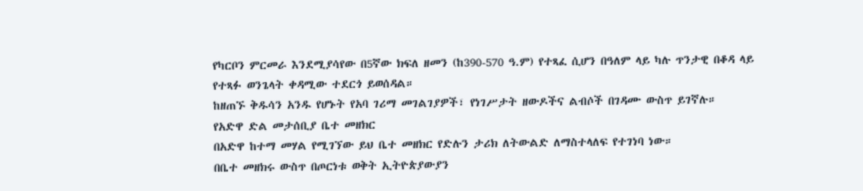የካርቦን ምርመራ እንደሚያሳየው በ5ኛው ክፍለ ዘመን (ከ390-570 ዓ.ም) የተጻፈ ሲሆን በዓለም ላይ ካሉ ጥንታዊ በቆዳ ላይ የተጻፉ ወንጌላት ቀዳሚው ተደርጎ ይወሰዳል።
ከዘጠኙ ቅዱሳን አንዱ የሆኑት የአባ ገሪማ መገልገያዎች፣ የነገሥታት ዘውዶችና ልብሶች በገዳሙ ውስጥ ይገኛሉ።
የአድዋ ድል መታሰቢያ ቤተ መዘክር
በአድዋ ከተማ መሃል የሚገኘው ይህ ቤተ መዘክር የድሉን ታሪክ ለትውልድ ለማስተላለፍ የተገነባ ነው።
በቤተ መዘክሩ ውስጥ በጦርነቱ ወቅት ኢትዮጵያውያን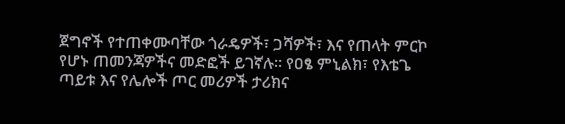ጀግኖች የተጠቀሙባቸው ጎራዴዎች፣ ጋሻዎች፣ እና የጠላት ምርኮ የሆኑ ጠመንጃዎችና መድፎች ይገኛሉ። የዐፄ ምኒልክ፣ የእቴጌ ጣይቱ እና የሌሎች ጦር መሪዎች ታሪክና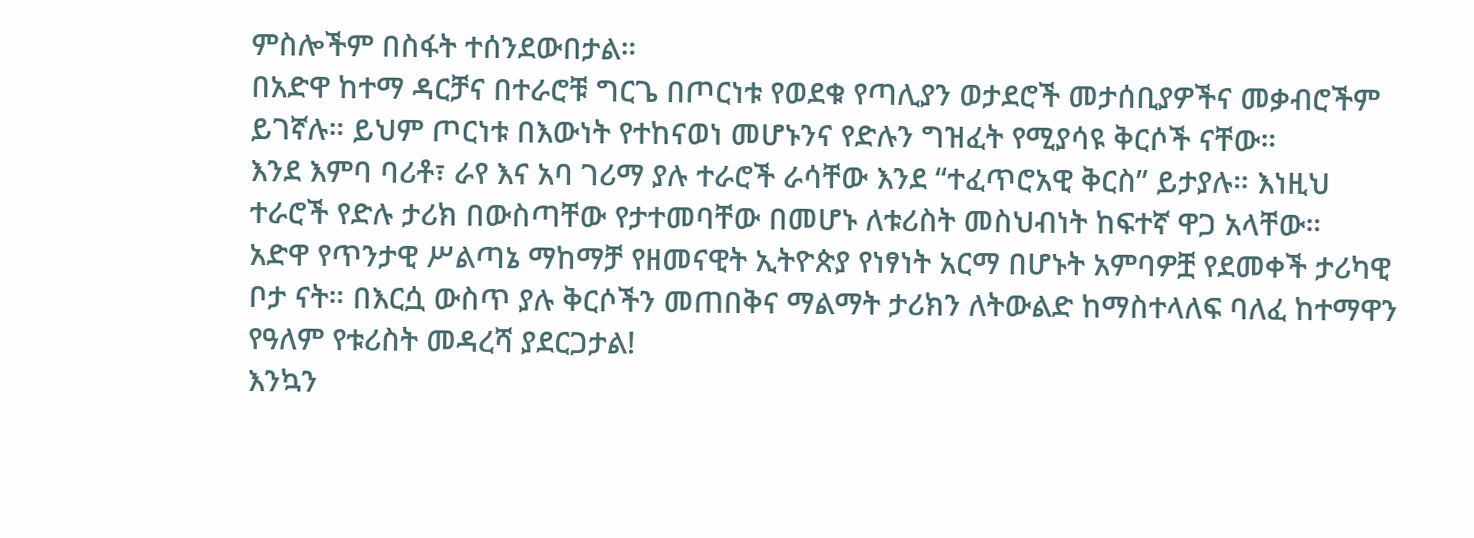ምስሎችም በስፋት ተሰንደውበታል።
በአድዋ ከተማ ዳርቻና በተራሮቹ ግርጌ በጦርነቱ የወደቁ የጣሊያን ወታደሮች መታሰቢያዎችና መቃብሮችም ይገኛሉ። ይህም ጦርነቱ በእውነት የተከናወነ መሆኑንና የድሉን ግዝፈት የሚያሳዩ ቅርሶች ናቸው።
እንደ እምባ ባሪቶ፣ ራየ እና አባ ገሪማ ያሉ ተራሮች ራሳቸው እንደ “ተፈጥሮአዊ ቅርስ” ይታያሉ። እነዚህ ተራሮች የድሉ ታሪክ በውስጣቸው የታተመባቸው በመሆኑ ለቱሪስት መስህብነት ከፍተኛ ዋጋ አላቸው።
አድዋ የጥንታዊ ሥልጣኔ ማከማቻ የዘመናዊት ኢትዮጵያ የነፃነት አርማ በሆኑት አምባዎቿ የደመቀች ታሪካዊ ቦታ ናት። በእርሷ ውስጥ ያሉ ቅርሶችን መጠበቅና ማልማት ታሪክን ለትውልድ ከማስተላለፍ ባለፈ ከተማዋን የዓለም የቱሪስት መዳረሻ ያደርጋታል!
እንኳን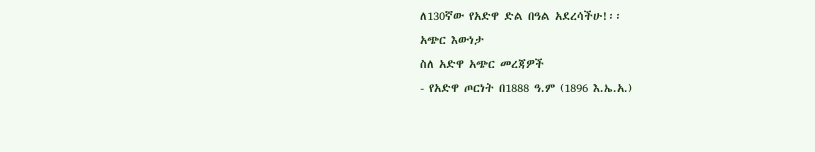ለ130ኛው የአድዋ ድል በዓል አደረሳችሁ!፡፡
አጭር እውነታ
ስለ አድዋ አጭር መረጃዎች
- የአድዋ ጦርነት በ1888 ዓ.ም (1896 እ.ኤ.አ.)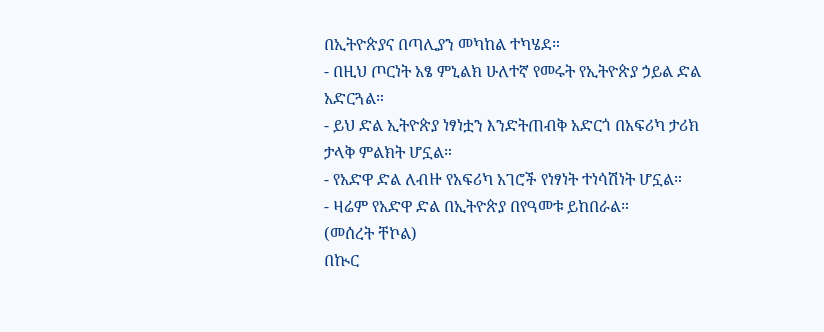በኢትዮጵያና በጣሊያን መካከል ተካሄደ።
- በዚህ ጦርነት አፄ ምኒልክ ሁለተኛ የመሩት የኢትዮጵያ ኃይል ድል አድርጓል።
- ይህ ድል ኢትዮጵያ ነፃነቷን እንድትጠብቅ አድርጎ በአፍሪካ ታሪክ ታላቅ ምልክት ሆኗል።
- የአድዋ ድል ለብዙ የአፍሪካ አገሮች የነፃነት ተነሳሽነት ሆኗል።
- ዛሬም የአድዋ ድል በኢትዮጵያ በየዓመቱ ይከበራል።
(መሰረት ቸኮል)
በኲር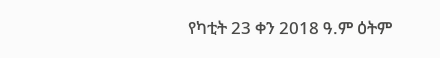የካቲት 23 ቀን 2018 ዓ.ም ዕትም